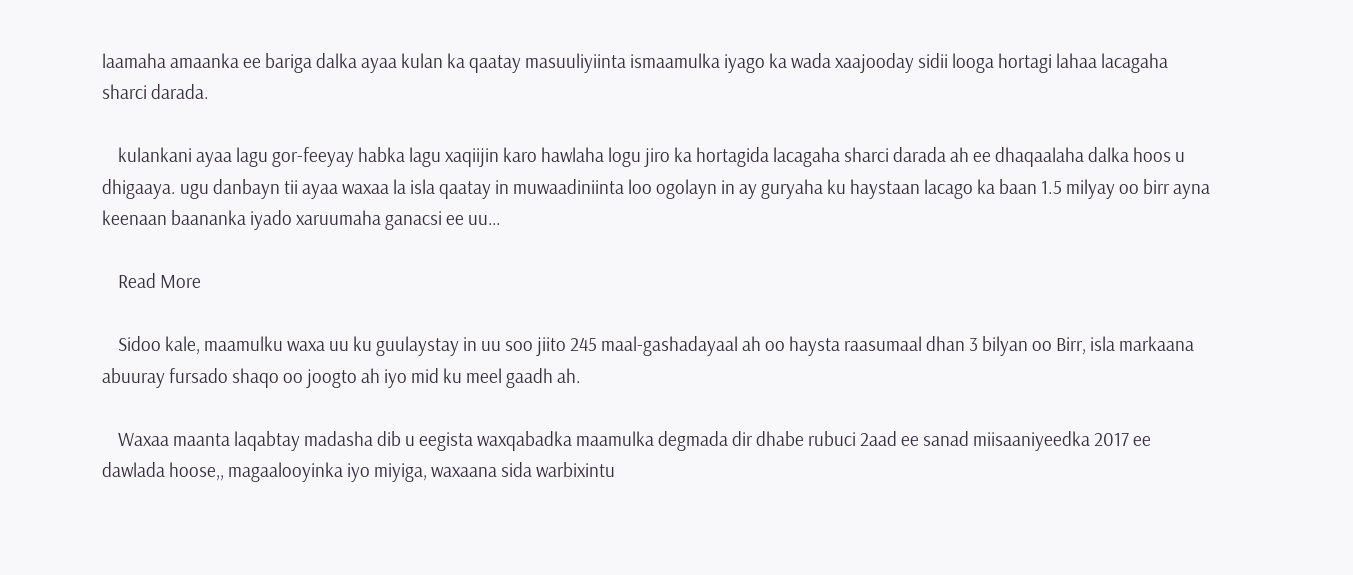laamaha amaanka ee bariga dalka ayaa kulan ka qaatay masuuliyiinta ismaamulka iyago ka wada xaajooday sidii looga hortagi lahaa lacagaha sharci darada.

    kulankani ayaa lagu gor-feeyay habka lagu xaqiijin karo hawlaha logu jiro ka hortagida lacagaha sharci darada ah ee dhaqaalaha dalka hoos u dhigaaya. ugu danbayn tii ayaa waxaa la isla qaatay in muwaadiniinta loo ogolayn in ay guryaha ku haystaan lacago ka baan 1.5 milyay oo birr ayna keenaan baananka iyado xaruumaha ganacsi ee uu…

    Read More

    Sidoo kale, maamulku waxa uu ku guulaystay in uu soo jiito 245 maal-gashadayaal ah oo haysta raasumaal dhan 3 bilyan oo Birr, isla markaana abuuray fursado shaqo oo joogto ah iyo mid ku meel gaadh ah.

    Waxaa maanta laqabtay madasha dib u eegista waxqabadka maamulka degmada dir dhabe rubuci 2aad ee sanad miisaaniyeedka 2017 ee dawlada hoose,, magaalooyinka iyo miyiga, waxaana sida warbixintu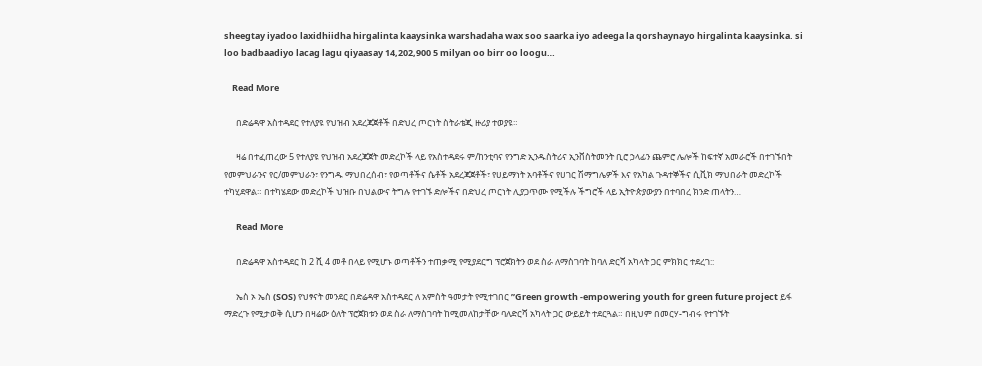sheegtay iyadoo laxidhiidha hirgalinta kaaysinka warshadaha wax soo saarka iyo adeega la qorshaynayo hirgalinta kaaysinka. si loo badbaadiyo lacag lagu qiyaasay 14,202,900 5 milyan oo birr oo loogu…

    Read More

      በድሬዳዋ አስተዳደር የተለያዩ የህዝብ አደረጃጀቶች በድህረ ጦርነት ስትራቴጂ ዙሪያ ተወያዩ።

      ዛሬ በተፈጠረው 5 የተለያዩ የህዝብ አደረጃጀት መድረኮች ላይ የአስተዳደሩ ም/ከንቲባና የንግድ ኢንዱስትሪና ኢንቨስትመንት ቢሮ ኃላፊን ጨምሮ ሌሎች ከፍተኛ አመራሮች በተገኙበት የመምህራንና የር/መምህራን፣ የንግዱ ማህበረሰብ፣ የወጣቶችና ሴቶች አደረጃጀቶች፣ የሀይማነት አባቶችና የሀገር ሽማግሌዎች እና የአካል ጉዳተኞችና ሲቪክ ማህበራት መድረኮች ተካሂደዋል። በተካሄደው መድረኮች ህዝቡ በህልውና ትግሉ የተገኙ ድሎችና በድህረ ጦርነት ሊያጋጥሙ የሚችሉ ችግሮች ላይ ኢትዮጵያውያን በተባበረ ክንድ ጠላትን…

      Read More

      በድሬዳዋ አስተዳደር ከ 2 ሺ 4 መቶ በላይ የሚሆኑ ወጣቶችን ተጠቃሚ የሚያደርግ ፕሮጀክትን ወደ ስራ ለማስገባት ከባለ ድርሻ አካላት ጋር ምክክር ተደረገ::

      ኤስ ኦ ኤስ (SOS) የህፃናት መንደር በድሬዳዋ አስተዳደር ለ አምስት ዓመታት የሚተገበር ”Green growth -empowering youth for green future project ይፋ ማድረጉ የሚታወቅ ሲሆን በዛሬው ዕለት ፕሮጀክቱን ወደ ስራ ለማስገባት ከሚመለከታቸው ባለድርሻ አካላት ጋር ውይይት ተደርጓል። በዚህም በመርሃ-ግብሩ የተገኙት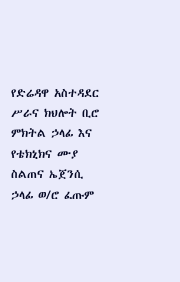የድሬዳዋ አስተዳደር ሥራና ክህሎት ቢሮ ምክትል ኃላፊ እና የቴክኒክና ሙያ ስልጠና ኤጀንሲ ኃላፊ ወ/ሮ ፈጡም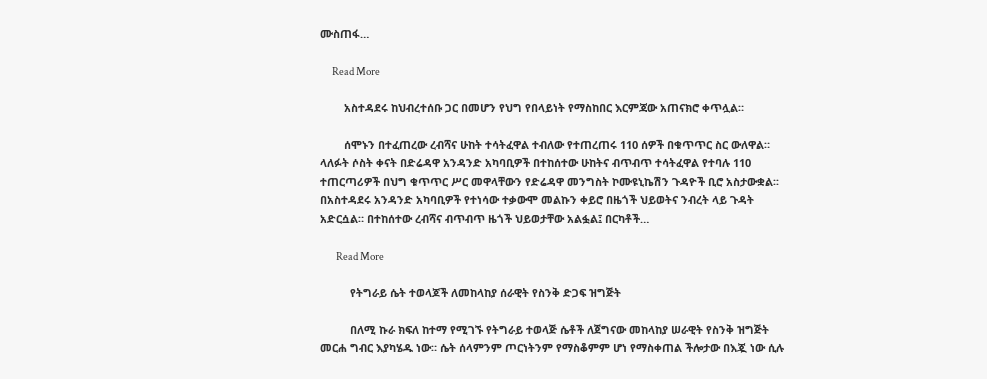ሙስጠፋ…

      Read More

        አስተዳደሩ ከህብረተሰቡ ጋር በመሆን የህግ የበላይነት የማስከበር እርምጃው አጠናክሮ ቀጥሏል።

        ሰሞኑን በተፈጠረው ረብሻና ሁከት ተሳትፈዋል ተብለው የተጠረጠሩ 110 ሰዎች በቁጥጥር ስር ውለዋል። ላለፉት ሶስት ቀናት በድሬዳዋ አንዳንድ አካባቢዎች በተከሰተው ሁከትና ብጥብጥ ተሳትፈዋል የተባሉ 110 ተጠርጣሪዎች በህግ ቁጥጥር ሥር መዋላቸውን የድሬዳዋ መንግስት ኮሙዩኒኬሽን ጉዳዮች ቢሮ አስታውቋል፡፡ በአስተዳደሩ አንዳንድ አካባቢዎች የተነሳው ተቃውሞ መልኩን ቀይሮ በዜጎች ህይወትና ንብረት ላይ ጉዳት አድርሷል። በተከሰተው ረብሻና ብጥብጥ ዜጎች ህይወታቸው አልፏል፤ በርካቶች…

        Read More

          የትግራይ ሴት ተወላጆች ለመከላከያ ሰራዊት የስንቅ ድጋፍ ዝግጅት

          በለሚ ኩራ ክፍለ ከተማ የሚገኙ የትግራይ ተወላጅ ሴቶች ለጀግናው መከላከያ ሠራዊት የስንቅ ዝግጅት መርሐ ግብር እያካሄዱ ነው። ሴት ሰላምንም ጦርነትንም የማስቆምም ሆነ የማስቀጠል ችሎታው በእጇ ነው ሲሉ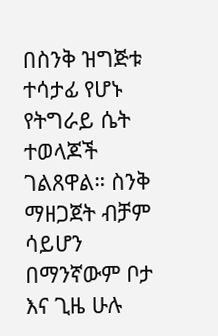በስንቅ ዝግጅቱ ተሳታፊ የሆኑ የትግራይ ሴት ተወላጆች ገልጸዋል። ስንቅ ማዘጋጀት ብቻም ሳይሆን በማንኛውም ቦታ እና ጊዜ ሁሉ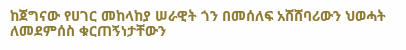ከጀግናው የሀገር መከላከያ ሠራዊት ጎን በመሰለፍ አሸሸባሪውን ህወሓት ለመደምሰስ ቁርጠኝነታቸውን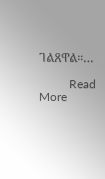ገልጸዋል።…

          Read More